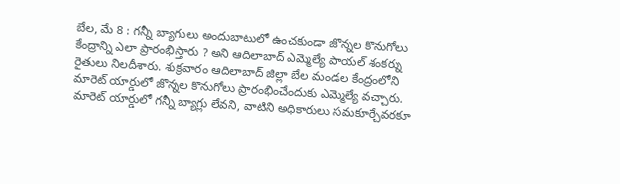బేల, మే 8 : గన్నీ బ్యాగులు అందుబాటులో ఉంచకుండా జొన్నల కొనుగోలు కేంద్రాన్ని ఎలా ప్రారంభిస్తారు ? అని ఆదిలాబాద్ ఎమ్మెల్యే పాయల్ శంకర్ను రైతులు నిలదీశారు. శుక్రవారం ఆదిలాబాద్ జిల్లా బేల మండల కేంద్రంలోని మారెట్ యార్డులో జొన్నల కొనుగోలు ప్రారంభించేందుకు ఎమ్మెల్యే వచ్చారు. మారెట్ యార్డులో గన్నీ బ్యాగ్లు లేవని, వాటిని అధికారులు సమకూర్చేవరకూ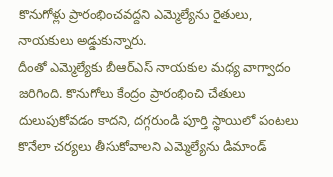కొనుగోళ్లు ప్రారంభించవద్దని ఎమ్మెల్యేను రైతులు, నాయకులు అడ్డుకున్నారు.
దీంతో ఎమ్మెల్యేకు బీఆర్ఎస్ నాయకుల మధ్య వాగ్వాదం జరిగింది. కొనుగోలు కేంద్రం ప్రారంభించి చేతులు దులుపుకోవడం కాదని, దగ్గరుండి పూర్తి స్థాయిలో పంటలు కొనేలా చర్యలు తీసుకోవాలని ఎమ్మెల్యేను డిమాండ్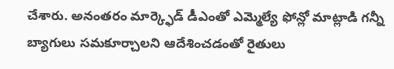చేశారు. అనంతరం మార్క్ఫెడ్ డీఎంతో ఎమ్మెల్యే ఫోన్లో మాట్లాడి గన్నీ బ్యాగులు సమకూర్చాలని ఆదేశించడంతో రైతులు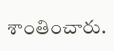శాంతించారు.